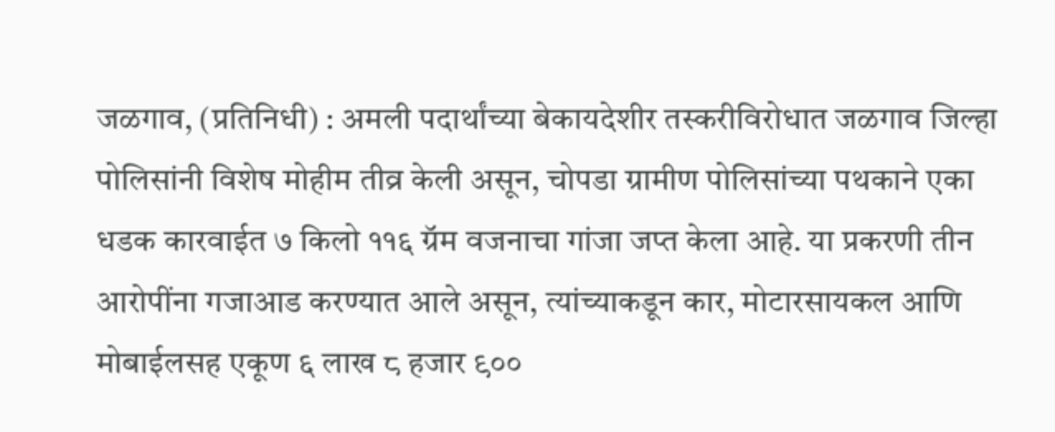जळगाव, (प्रतिनिधी) : अमली पदार्थांच्या बेकायदेशीर तस्करीविरोधात जळगाव जिल्हा पोलिसांनी विशेष मोहीम तीव्र केली असून, चोपडा ग्रामीण पोलिसांच्या पथकाने एका धडक कारवाईत ७ किलो ११६ ग्रॅम वजनाचा गांजा जप्त केला आहे. या प्रकरणी तीन आरोपींना गजाआड करण्यात आले असून, त्यांच्याकडून कार, मोटारसायकल आणि मोबाईलसह एकूण ६ लाख ८ हजार ९००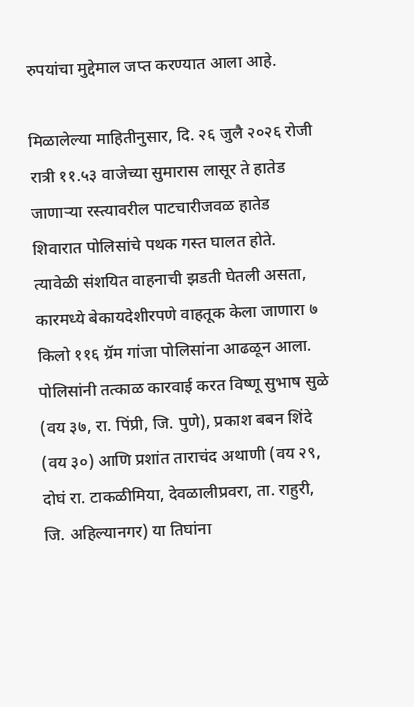रुपयांचा मुद्देमाल जप्त करण्यात आला आहे.

मिळालेल्या माहितीनुसार, दि. २६ जुलै २०२६ रोजी रात्री ११.५३ वाजेच्या सुमारास लासूर ते हातेड जाणाऱ्या रस्त्यावरील पाटचारीजवळ हातेड शिवारात पोलिसांचे पथक गस्त घालत होते. त्यावेळी संशयित वाहनाची झडती घेतली असता, कारमध्ये बेकायदेशीरपणे वाहतूक केला जाणारा ७ किलो ११६ ग्रॅम गांजा पोलिसांना आढळून आला. पोलिसांनी तत्काळ कारवाई करत विष्णू सुभाष सुळे (वय ३७, रा. पिंप्री, जि. पुणे), प्रकाश बबन शिंदे (वय ३०) आणि प्रशांत ताराचंद अथाणी (वय २९, दोघं रा. टाकळीमिया, देवळालीप्रवरा, ता. राहुरी, जि. अहिल्यानगर) या तिघांना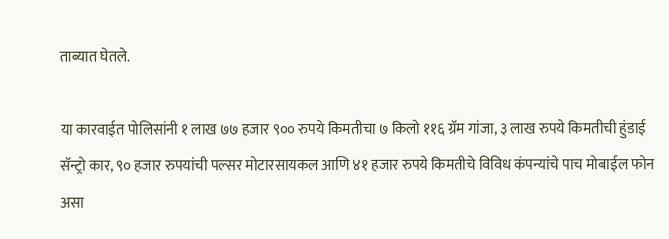ताब्यात घेतले.

या कारवाईत पोलिसांनी १ लाख ७७ हजार ९०० रुपये किमतीचा ७ किलो ११६ ग्रॅम गांजा, ३ लाख रुपये किमतीची हुंडाई सॅन्ट्रो कार, ९० हजार रुपयांची पल्सर मोटारसायकल आणि ४१ हजार रुपये किमतीचे विविध कंपन्यांचे पाच मोबाईल फोन असा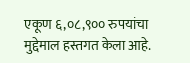एकूण ६,०८,९०० रुपयांचा मुद्देमाल हस्तगत केला आहे.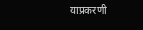याप्रकरणी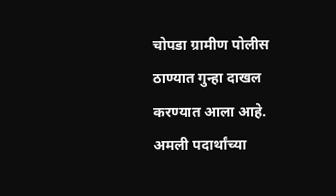चोपडा ग्रामीण पोलीस ठाण्यात गुन्हा दाखल करण्यात आला आहे. अमली पदार्थांच्या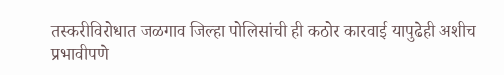तस्करीविरोधात जळगाव जिल्हा पोलिसांची ही कठोर कारवाई यापुढेही अशीच प्रभावीपणे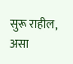सुरू राहील, असा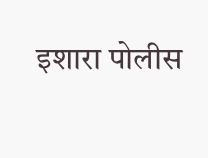इशारा पोलीस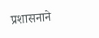प्रशासनाने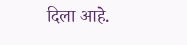दिला आहे.